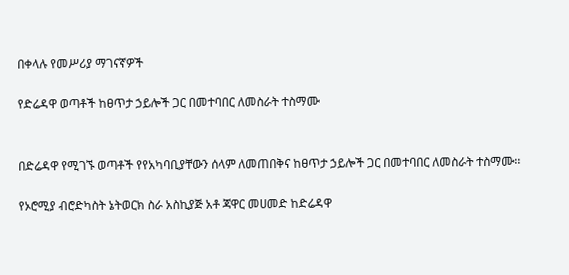በቀላሉ የመሥሪያ ማገናኛዎች

የድሬዳዋ ወጣቶች ከፀጥታ ኃይሎች ጋር በመተባበር ለመስራት ተስማሙ


በድሬዳዋ የሚገኙ ወጣቶች የየአካባቢያቸውን ሰላም ለመጠበቅና ከፀጥታ ኃይሎች ጋር በመተባበር ለመስራት ተስማሙ፡፡

የኦሮሚያ ብሮድካስት ኔትወርክ ስራ አስኪያጅ አቶ ጃዋር መሀመድ ከድሬዳዋ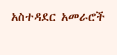አስተዳደር አመራሮች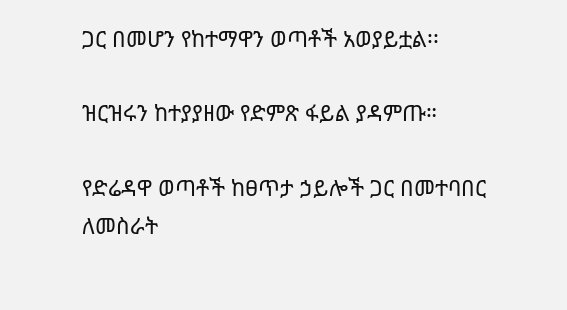ጋር በመሆን የከተማዋን ወጣቶች አወያይቷል፡፡

ዝርዝሩን ከተያያዘው የድምጽ ፋይል ያዳምጡ።

የድሬዳዋ ወጣቶች ከፀጥታ ኃይሎች ጋር በመተባበር ለመስራት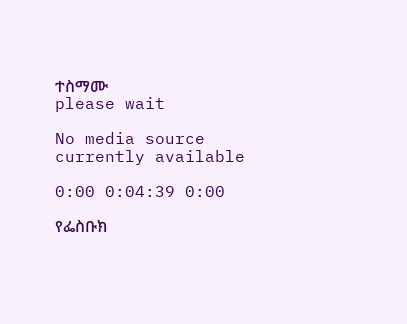ተስማሙ
please wait

No media source currently available

0:00 0:04:39 0:00

የፌስቡክ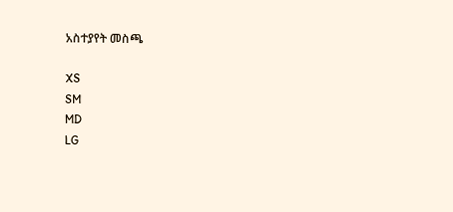አስተያየት መስጫ

XS
SM
MD
LG